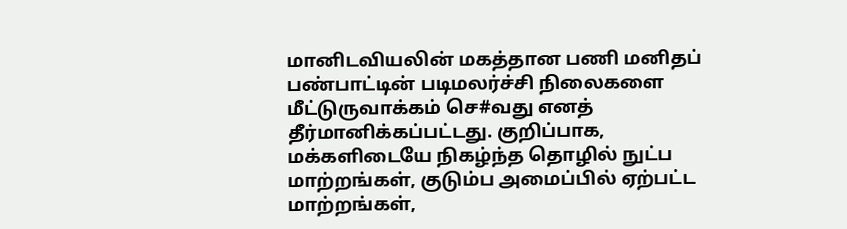மானிடவியலின் மகத்தான பணி மனிதப் பண்பாட்டின் படிமலர்ச்சி நிலைகளை மீட்டுருவாக்கம் செ#வது எனத் தீர்மானிக்கப்பட்டது. குறிப்பாக, மக்களிடையே நிகழ்ந்த தொழில் நுட்ப மாற்றங்கள், குடும்ப அமைப்பில் ஏற்பட்ட மாற்றங்கள்,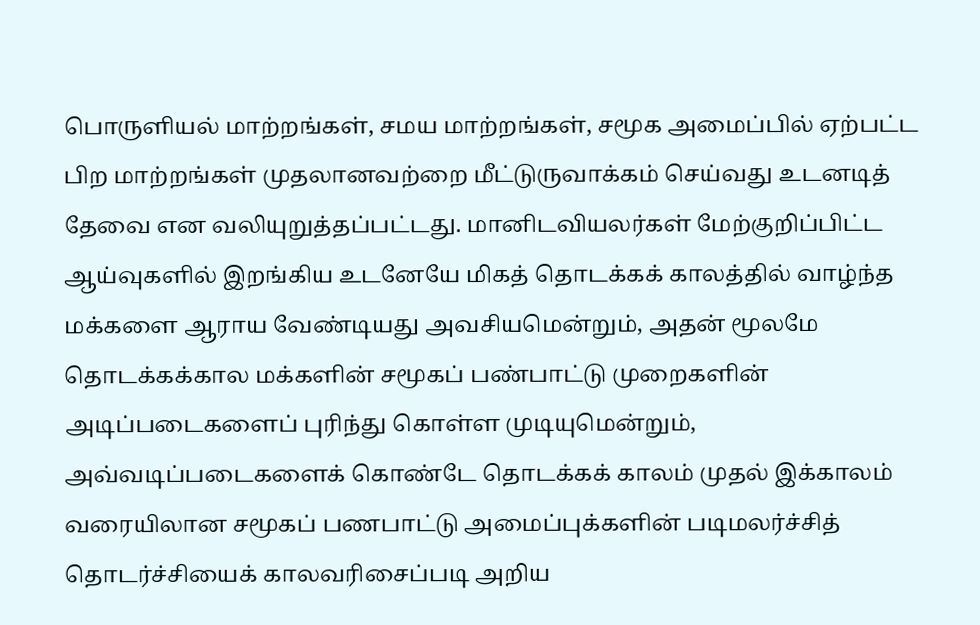பொருளியல் மாற்றங்கள், சமய மாற்றங்கள், சமூக அமைப்பில் ஏற்பட்ட பிற மாற்றங்கள் முதலானவற்றை மீட்டுருவாக்கம் செய்வது உடனடித் தேவை என வலியுறுத்தப்பட்டது. மானிடவியலர்கள் மேற்குறிப்பிட்ட ஆய்வுகளில் இறங்கிய உடனேயே மிகத் தொடக்கக் காலத்தில் வாழ்ந்த மக்களை ஆராய வேண்டியது அவசியமென்றும், அதன் மூலமே தொடக்கக்கால மக்களின் சமூகப் பண்பாட்டு முறைகளின் அடிப்படைகளைப் புரிந்து கொள்ள முடியுமென்றும், அவ்வடிப்படைகளைக் கொண்டே தொடக்கக் காலம் முதல் இக்காலம் வரையிலான சமூகப் பணபாட்டு அமைப்புக்களின் படிமலர்ச்சித் தொடர்ச்சியைக் காலவரிசைப்படி அறிய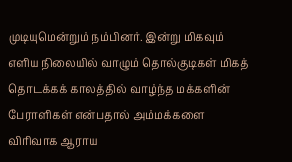முடியுமென்றும் நம்பினர். இன்று மிகவும் எளிய நிலையில் வாழும் தொல்குடிகள் மிகத் தொடக்கக் காலத்தில் வாழ்ந்த மக்களின் பேராளிகள் என்பதால் அம்மக்களை விரிவாக ஆராய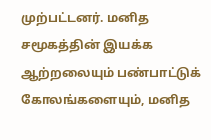முற்பட்டனர். மனித சமூகத்தின் இயக்க ஆற்றலையும் பண்பாட்டுக் கோலங்களையும், மனித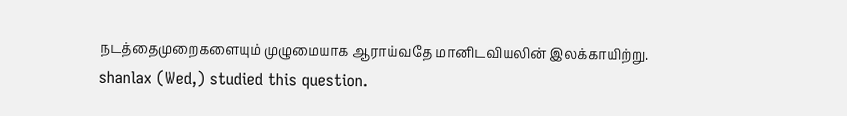நடத்தைமுறைகளையும் முழுமையாக ஆராய்வதே மானிடவியலின் இலக்காயிற்று.
shanlax (Wed,) studied this question.